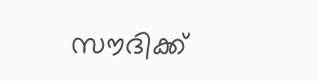സൗദിക്ക്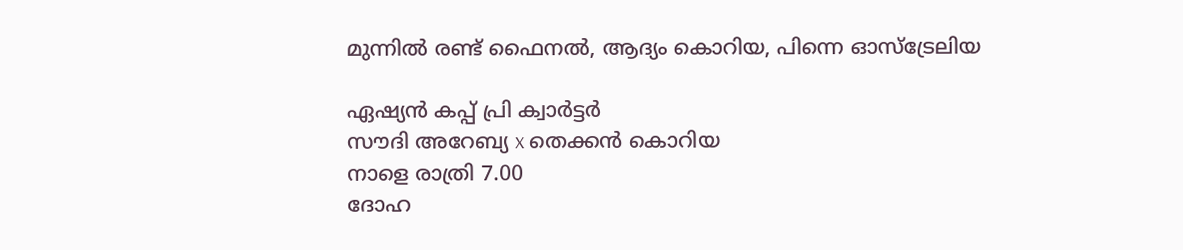മുന്നില്‍ രണ്ട് ഫൈനല്‍, ആദ്യം കൊറിയ, പിന്നെ ഓസ്‌ട്രേലിയ

ഏഷ്യന്‍ കപ്പ് പ്രി ക്വാര്‍ട്ടര്‍
സൗദി അറേബ്യ x തെക്കന്‍ കൊറിയ
നാളെ രാത്രി 7.00
ദോഹ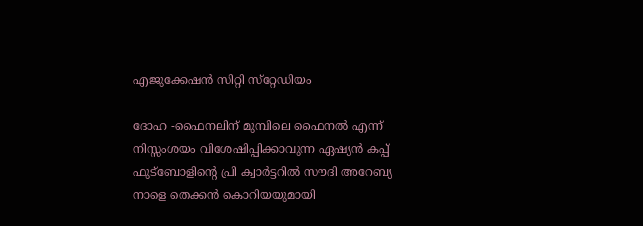എജുക്കേഷന്‍ സിറ്റി സ്‌റ്റേഡിയം

ദോഹ -ഫൈനലിന് മുമ്പിലെ ഫൈനല്‍ എന്ന് നിസ്സംശയം വിശേഷിപ്പിക്കാവുന്ന ഏഷ്യന്‍ കപ്പ് ഫുട്‌ബോളിന്റെ പ്രി ക്വാര്‍ട്ടറില്‍ സൗദി അറേബ്യ നാളെ തെക്കന്‍ കൊറിയയുമായി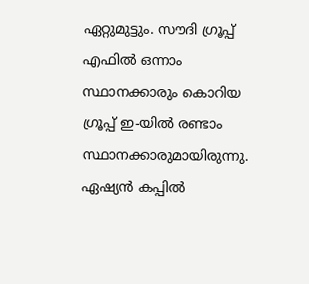ഏറ്റുമുട്ടും. സൗദി ഗ്രൂപ്പ് എഫില്‍ ഒന്നാം സ്ഥാനക്കാരും കൊറിയ ഗ്രൂപ്പ് ഇ-യില്‍ രണ്ടാം സ്ഥാനക്കാരുമായിരുന്നു. ഏഷ്യന്‍ കപ്പില്‍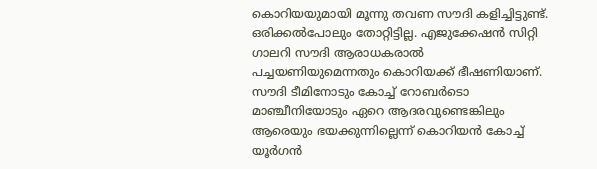കൊറിയയുമായി മൂന്നു തവണ സൗദി കളിച്ചിട്ടുണ്ട്. ഒരിക്കല്‍പോലും തോറ്റിട്ടില്ല. എജുക്കേഷന്‍ സിറ്റി ഗാലറി സൗദി ആരാധകരാല്‍ പച്ചയണിയുമെന്നതും കൊറിയക്ക് ഭീഷണിയാണ്. സൗദി ടീമിനോടും കോച്ച് റോബര്‍ടൊ മാഞ്ചീനിയോടും ഏറെ ആദരവുണ്ടെങ്കിലും ആരെയും ഭയക്കുന്നില്ലെന്ന് കൊറിയന്‍ കോച്ച് യൂര്‍ഗന്‍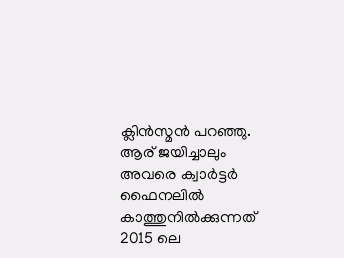ക്ലിന്‍സ്മന്‍ പറഞ്ഞു. ആര് ജയിച്ചാലും അവരെ ക്വാര്‍ട്ടര്‍ ഫൈനലില്‍ കാത്തുനില്‍ക്കുന്നത് 2015 ലെ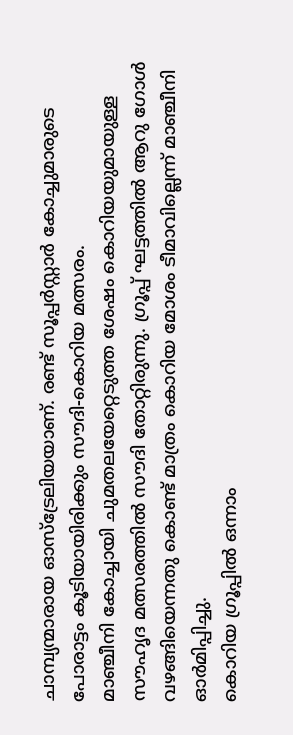ചാമ്പ്യന്മാരായ ഓസ്‌ട്രേലിയയാണ്. രണ്ട് സൂപ്പര്‍സ്റ്റാര്‍ കോച്ചുമാരുടെ പോരാട്ടം കൂടിയായിരിക്കും സൗദി-കൊറിയ മത്സരം.
മാഞ്ചീനി കോച്ചായി ചുമതലയേറ്റെടുത്ത ശേഷം കൊറിയയുമായുള്ള സൗഹൃദ മത്സരത്തില്‍ സൗദി തോറ്റിരുന്നു. ഗ്രൂപ്പ് ഘട്ടത്തില്‍ ആറു ഗോള്‍ വഴങ്ങിയെന്നതു കൊണ്ട് മാത്രം കൊറിയ മോശം ടീമാവില്ലെന്ന് മാഞ്ചീനി ഓര്‍മിപ്പിച്ചു.
കൊറിയ ഗ്രൂപ്പില്‍ ഒന്നാം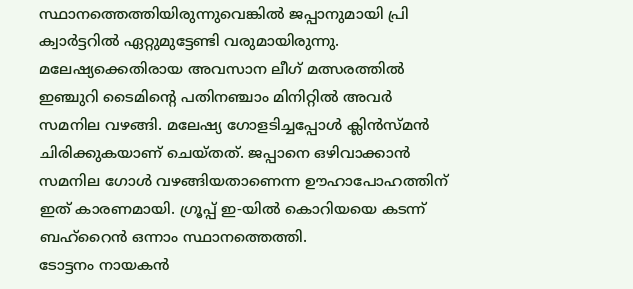സ്ഥാനത്തെത്തിയിരുന്നുവെങ്കില്‍ ജപ്പാനുമായി പ്രി ക്വാര്‍ട്ടറില്‍ ഏറ്റുമുട്ടേണ്ടി വരുമായിരുന്നു. മലേഷ്യക്കെതിരായ അവസാന ലീഗ് മത്സരത്തില്‍ ഇഞ്ചുറി ടൈമിന്റെ പതിനഞ്ചാം മിനിറ്റില്‍ അവര്‍ സമനില വഴങ്ങി. മലേഷ്യ ഗോളടിച്ചപ്പോള്‍ ക്ലിന്‍സ്മന്‍ ചിരിക്കുകയാണ് ചെയ്തത്. ജപ്പാനെ ഒഴിവാക്കാന്‍ സമനില ഗോള്‍ വഴങ്ങിയതാണെന്ന ഊഹാപോഹത്തിന് ഇത് കാരണമായി. ഗ്രൂപ്പ് ഇ-യില്‍ കൊറിയയെ കടന്ന് ബഹ്‌റൈന്‍ ഒന്നാം സ്ഥാനത്തെത്തി.
ടോട്ടനം നായകന്‍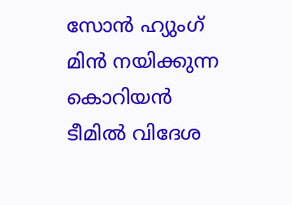സോന്‍ ഹ്യുംഗ് മിന്‍ നയിക്കുന്ന കൊറിയന്‍ ടീമില്‍ വിദേശ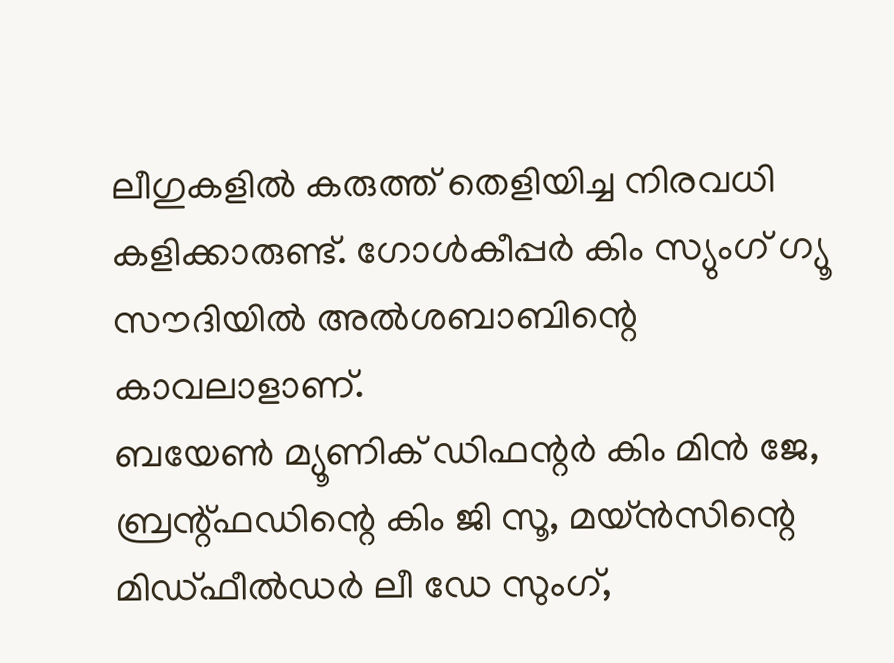ലീഗുകളില്‍ കരുത്ത് തെളിയിച്ച നിരവധി കളിക്കാരുണ്ട്. ഗോള്‍കീപ്പര്‍ കിം സ്യുംഗ് ഗ്യൂ സൗദിയില്‍ അല്‍ശബാബിന്റെ കാവലാളാണ്.
ബയേണ്‍ മ്യൂണിക് ഡിഫന്റര്‍ കിം മിന്‍ ജേ, ബ്രന്റ്ഫഡിന്റെ കിം ജി സൂ, മയ്ന്‍സിന്റെ മിഡ്ഫീല്‍ഡര്‍ ലീ ഡേ സുംഗ്,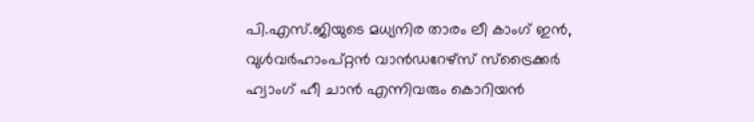പി.എസ്.ജിയുടെ മധ്യനിര താരം ലീ കാംഗ് ഇന്‍, വുള്‍വര്‍ഹാംപ്റ്റന്‍ വാന്‍ഡറേഴ്‌സ് സ്‌ട്രൈക്കര്‍ ഹ്വാംഗ് ഹീ ചാന്‍ എന്നിവരും കൊറിയന്‍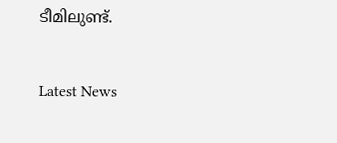ടീമിലുണ്ട്.


Latest News